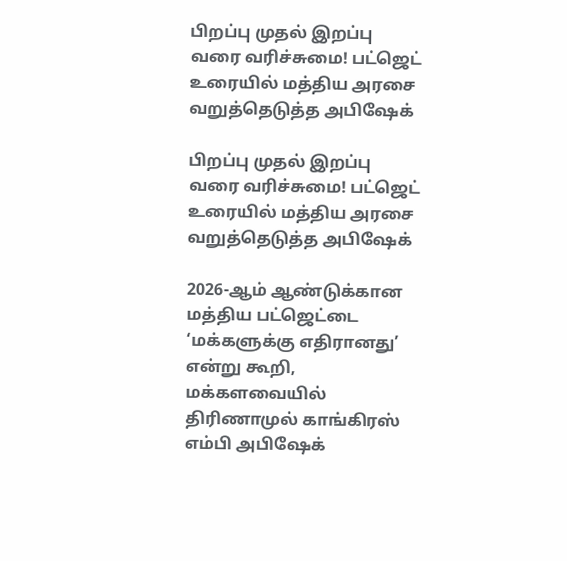பிறப்பு முதல் இறப்பு வரை வரிச்சுமை! பட்ஜெட் உரையில் மத்திய அரசை வறுத்தெடுத்த அபிஷேக்

பிறப்பு முதல் இறப்பு வரை வரிச்சுமை! பட்ஜெட் உரையில் மத்திய அரசை வறுத்தெடுத்த அபிஷேக்

2026-ஆம் ஆண்டுக்கான மத்திய பட்ஜெட்டை ‘மக்களுக்கு எதிரானது’ என்று கூறி, மக்களவையில் திரிணாமுல் காங்கிரஸ் எம்பி அபிஷேக்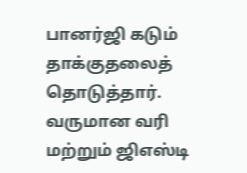பானர்ஜி கடும் தாக்குதலைத் தொடுத்தார். வருமான வரி மற்றும் ஜிஎஸ்டி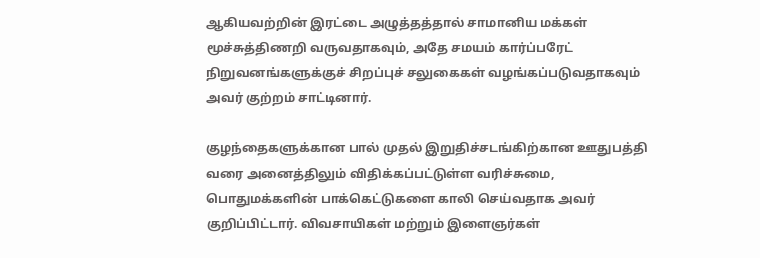ஆகியவற்றின் இரட்டை அழுத்தத்தால் சாமானிய மக்கள் மூச்சுத்திணறி வருவதாகவும், அதே சமயம் கார்ப்பரேட் நிறுவனங்களுக்குச் சிறப்புச் சலுகைகள் வழங்கப்படுவதாகவும் அவர் குற்றம் சாட்டினார்.

குழந்தைகளுக்கான பால் முதல் இறுதிச்சடங்கிற்கான ஊதுபத்தி வரை அனைத்திலும் விதிக்கப்பட்டுள்ள வரிச்சுமை, பொதுமக்களின் பாக்கெட்டுகளை காலி செய்வதாக அவர் குறிப்பிட்டார். விவசாயிகள் மற்றும் இளைஞர்கள்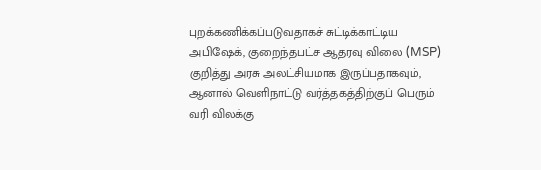புறக்கணிக்கப்படுவதாகச் சுட்டிக்காட்டிய அபிஷேக், குறைந்தபட்ச ஆதரவு விலை (MSP) குறித்து அரசு அலட்சியமாக இருப்பதாகவும், ஆனால் வெளிநாட்டு வர்த்தகத்திற்குப் பெரும் வரி விலக்கு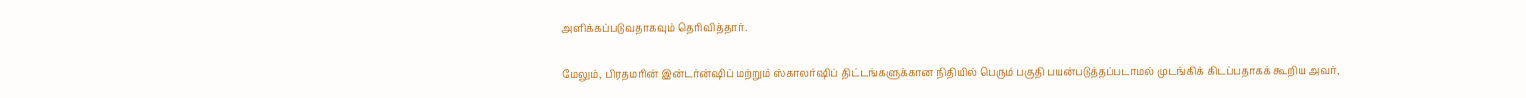அளிக்கப்படுவதாகவும் தெரிவித்தார்.

மேலும், பிரதமரின் இன்டர்ன்ஷிப் மற்றும் ஸ்காலர்ஷிப் திட்டங்களுக்கான நிதியில் பெரும் பகுதி பயன்படுத்தப்படாமல் முடங்கிக் கிடப்பதாகக் கூறிய அவர்,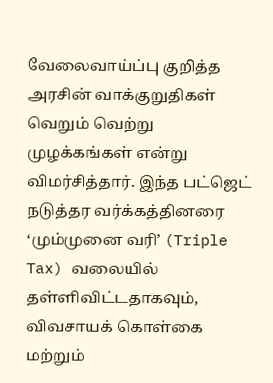வேலைவாய்ப்பு குறித்த அரசின் வாக்குறுதிகள் வெறும் வெற்று முழக்கங்கள் என்று விமர்சித்தார். இந்த பட்ஜெட் நடுத்தர வர்க்கத்தினரை ‘மும்முனை வரி’ (Triple Tax) வலையில் தள்ளிவிட்டதாகவும், விவசாயக் கொள்கை மற்றும்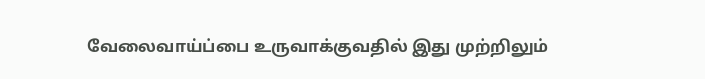வேலைவாய்ப்பை உருவாக்குவதில் இது முற்றிலும்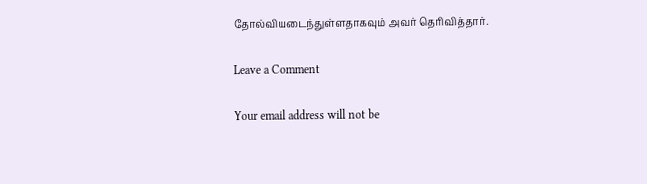தோல்வியடைந்துள்ளதாகவும் அவர் தெரிவித்தார்.

Leave a Comment

Your email address will not be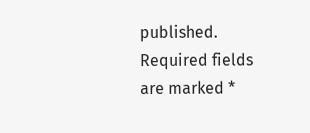published. Required fields are marked *